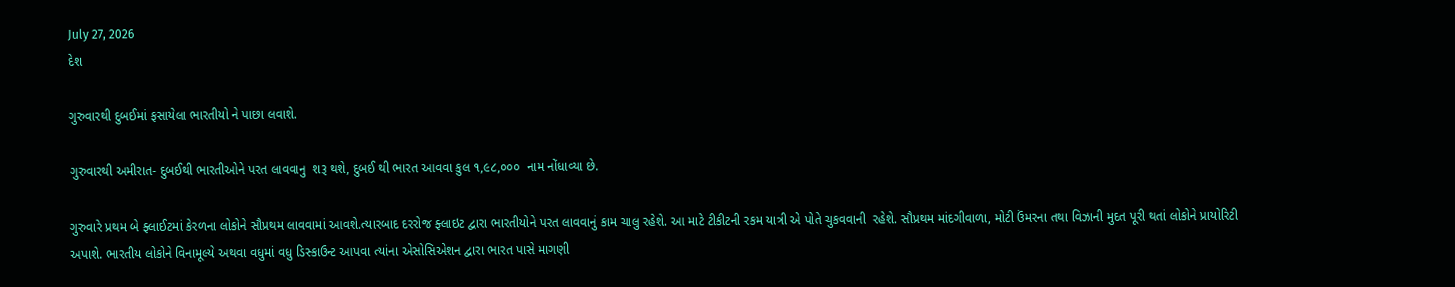July 27, 2026
દેશ

ગુરુવારથી દુબઈમાં ફસાયેલા ભારતીયો ને પાછા લવાશે.

ગુરુવારથી અમીરાત- દુબઈથી ભારતીઓને પરત લાવવાનુ  શરૂ થશે, દુબઈ થી ભારત આવવા કુલ ૧,૯૮,૦૦૦  નામ નોંધાવ્યા છે.

ગુરુવારે પ્રથમ બે ફ્લાઈટમાં કેરળના લોકોને સૌપ્રથમ લાવવામાં આવશે.ત્યારબાદ દરરોજ ફ્લાઇટ દ્વારા ભારતીયોને પરત લાવવાનું કામ ચાલુ રહેશે. આ માટે ટીકીટની રકમ યાત્રી એ પોતે ચુકવવાની  રહેશે. સૌપ્રથમ માંદગીવાળા, મોટી ઉંમરના તથા વિઝાની મુદત પૂરી થતાં લોકોને પ્રાયોરિટી અપાશે. ભારતીય લોકોને વિનામૂલ્યે અથવા વધુમાં વધુ ડિસ્કાઉન્ટ આપવા ત્યાંના એસોસિએશન દ્વારા ભારત પાસે માગણી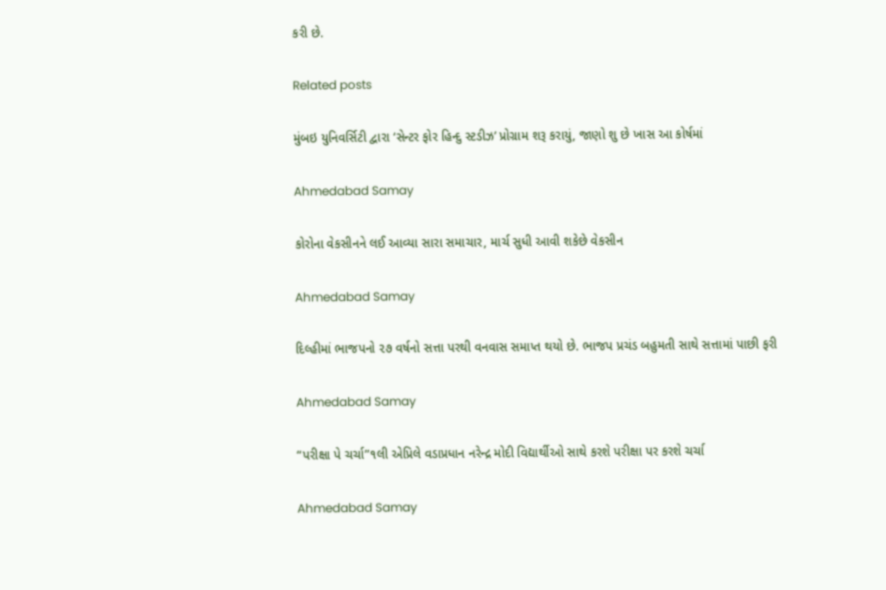કરી છે.

Related posts

મુંબઇ યુનિવર્સિટી દ્વારા ‘સેન્ટર ફોર હિન્દુ સ્ટડીઝ’ પ્રોગ્રામ શરૂ કરાયું, જાણો શુ છે ખાસ આ કોર્ષમાં

Ahmedabad Samay

કોરોના વેકસીનને લઈ આવ્યા સારા સમાચાર, માર્ચ સુધી આવી શકેછે વેકસીન

Ahmedabad Samay

દિલ્‍હીમાં ભાજપનો ૨૭ વર્ષનો સત્તા પરથી વનવાસ સમાપ્ત થયો છે. ભાજપ પ્રચંડ બહુમતી સાથે સત્તામાં પાછી ફરી

Ahmedabad Samay

“પરીક્ષા પે ચર્ચા”૧લી એપ્રિલે વડાપ્રધાન નરેન્દ્ર મોદી વિદ્યાર્થીઓ સાથે કરશે પરીક્ષા પર કરશે ચર્ચા

Ahmedabad Samay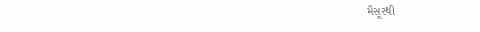મૈસૂરથી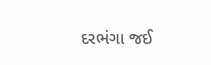દરભંગા જઈ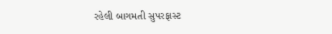રહેલી બાગમતી સુપરફાસ્‍ટ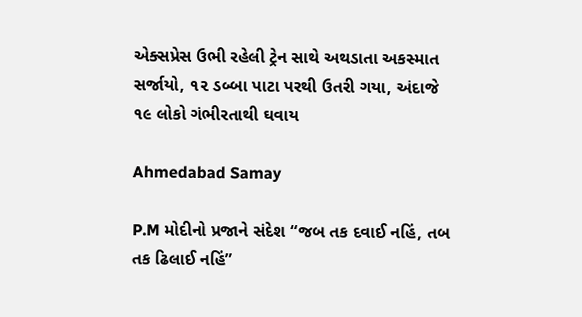એક્‍સપ્રેસ ઉભી રહેલી ટ્રેન સાથે અથડાતા અકસ્‍માત સર્જાયો, ૧૨ ડબ્‍બા પાટા પરથી ઉતરી ગયા, અંદાજે ૧૯ લોકો ગંભીરતાથી ઘવાય

Ahmedabad Samay

P.M મોદીનો પ્રજાને સંદેશ “જબ તક દવાઈ નહિં, તબ તક ઢિલાઈ નહિં”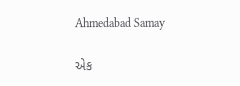Ahmedabad Samay

એક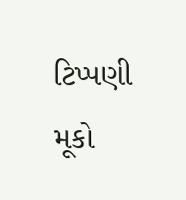ટિપ્પણી મૂકો